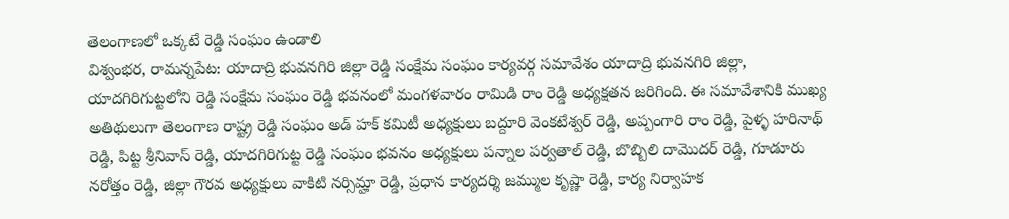తెలంగాణలో ఒక్కటే రెడ్డి సంఘం ఉండాలి
విశ్వంభర, రామన్నపేట: యాదాద్రి భువనగిరి జిల్లా రెడ్డి సంక్షేమ సంఘం కార్యవర్గ సమావేశం యాదాద్రి భువనగిరి జిల్లా, యాదగిరిగుట్టలోని రెడ్డి సంక్షేమ సంఘం రెడ్డి భవనంలో మంగళవారం రామిడి రాం రెడ్డి అధ్యక్షతన జరిగింది. ఈ సమావేశానికి ముఖ్య అతిథులుగా తెలంగాణ రాష్ట్ర రెడ్డి సంఘం అడ్ హక్ కమిటీ అధ్యక్షులు బద్దూరి వెంకటేశ్వర్ రెడ్డి, అప్పంగారి రాం రెడ్డి, పైళ్ళ హరినాథ్ రెడ్డి, పిట్ట శ్రీనివాస్ రెడ్డి, యాదగిరిగుట్ట రెడ్డి సంఘం భవనం అధ్యక్షులు పన్నాల పర్వతాల్ రెడ్డి, బొబ్బిలి దామొదర్ రెడ్డి, గూడూరు నరోత్తం రెడ్డి, జిల్లా గౌరవ అధ్యక్షులు వాకిటి నర్సిమ్హా రెడ్డి, ప్రధాన కార్యదర్శి జమ్ముల కృష్ణా రెడ్డి, కార్య నిర్వాహక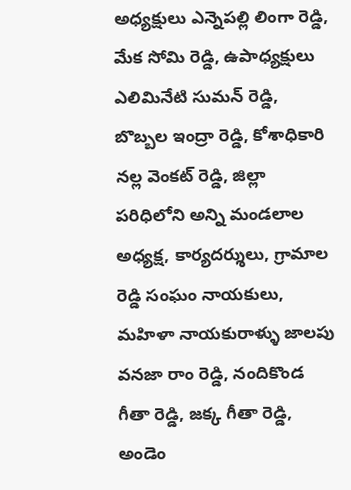అధ్యక్షులు ఎన్నెపల్లి లింగా రెడ్డి, మేక సోమి రెడ్డి, ఉపాధ్యక్షులు ఎలిమినేటి సుమన్ రెడ్డి, బొబ్బల ఇంద్రా రెడ్డి, కోశాధికారి నల్ల వెంకట్ రెడ్డి, జిల్లా పరిధిలోని అన్ని మండలాల అధ్యక్ష, కార్యదర్శులు, గ్రామాల రెడ్డి సంఘం నాయకులు, మహిళా నాయకురాళ్ళు జాలపు వనజా రాం రెడ్డి, నందికొండ గీతా రెడ్డి, జక్క గీతా రెడ్డి, అండెం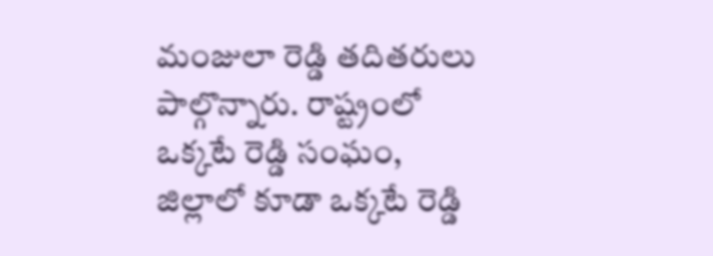మంజులా రెడ్డి తదితరులు పాల్గొన్నారు. రాష్ట్రంలో ఒక్కటే రెడ్డి సంఘం, జిల్లాలో కూడా ఒక్కటే రెడ్డి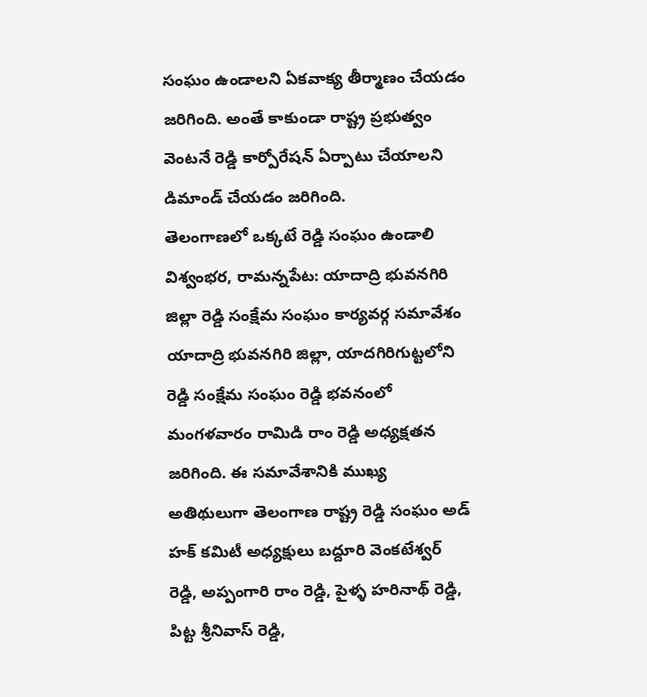సంఘం ఉండాలని ఏకవాక్య తీర్మాణం చేయడం జరిగింది. అంతే కాకుండా రాష్ట్ర ప్రభుత్వం వెంటనే రెడ్డి కార్పోరేషన్ ఏర్పాటు చేయాలని డిమాండ్ చేయడం జరిగింది.
తెలంగాణలో ఒక్కటే రెడ్డి సంఘం ఉండాలి
విశ్వంభర, రామన్నపేట: యాదాద్రి భువనగిరి జిల్లా రెడ్డి సంక్షేమ సంఘం కార్యవర్గ సమావేశం యాదాద్రి భువనగిరి జిల్లా, యాదగిరిగుట్టలోని రెడ్డి సంక్షేమ సంఘం రెడ్డి భవనంలో మంగళవారం రామిడి రాం రెడ్డి అధ్యక్షతన జరిగింది. ఈ సమావేశానికి ముఖ్య అతిథులుగా తెలంగాణ రాష్ట్ర రెడ్డి సంఘం అడ్ హక్ కమిటీ అధ్యక్షులు బద్దూరి వెంకటేశ్వర్ రెడ్డి, అప్పంగారి రాం రెడ్డి, పైళ్ళ హరినాథ్ రెడ్డి, పిట్ట శ్రీనివాస్ రెడ్డి,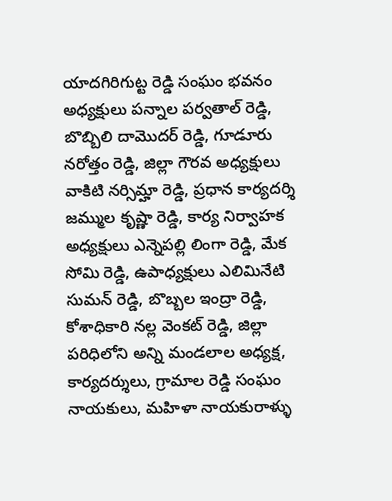యాదగిరిగుట్ట రెడ్డి సంఘం భవనం అధ్యక్షులు పన్నాల పర్వతాల్ రెడ్డి, బొబ్బిలి దామొదర్ రెడ్డి, గూడూరు నరోత్తం రెడ్డి, జిల్లా గౌరవ అధ్యక్షులు వాకిటి నర్సిమ్హా రెడ్డి, ప్రధాన కార్యదర్శి జమ్ముల కృష్ణా రెడ్డి, కార్య నిర్వాహక అధ్యక్షులు ఎన్నెపల్లి లింగా రెడ్డి, మేక సోమి రెడ్డి, ఉపాధ్యక్షులు ఎలిమినేటి సుమన్ రెడ్డి, బొబ్బల ఇంద్రా రెడ్డి, కోశాధికారి నల్ల వెంకట్ రెడ్డి, జిల్లా పరిధిలోని అన్ని మండలాల అధ్యక్ష, కార్యదర్శులు, గ్రామాల రెడ్డి సంఘం నాయకులు, మహిళా నాయకురాళ్ళు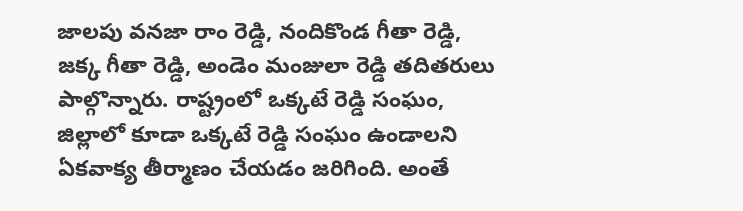జాలపు వనజా రాం రెడ్డి, నందికొండ గీతా రెడ్డి, జక్క గీతా రెడ్డి, అండెం మంజులా రెడ్డి తదితరులు పాల్గొన్నారు. రాష్ట్రంలో ఒక్కటే రెడ్డి సంఘం, జిల్లాలో కూడా ఒక్కటే రెడ్డి సంఘం ఉండాలని ఏకవాక్య తీర్మాణం చేయడం జరిగింది. అంతే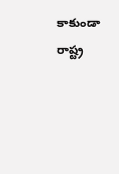కాకుండా రాష్ట్ర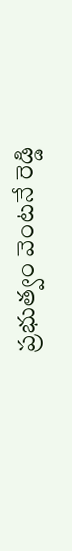ప్రభుత్వం వెంటనే రెడ్డి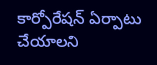కార్పోరేషన్ ఏర్పాటు చేయాలని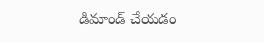డిమాండ్ చేయడం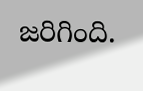జరిగింది.